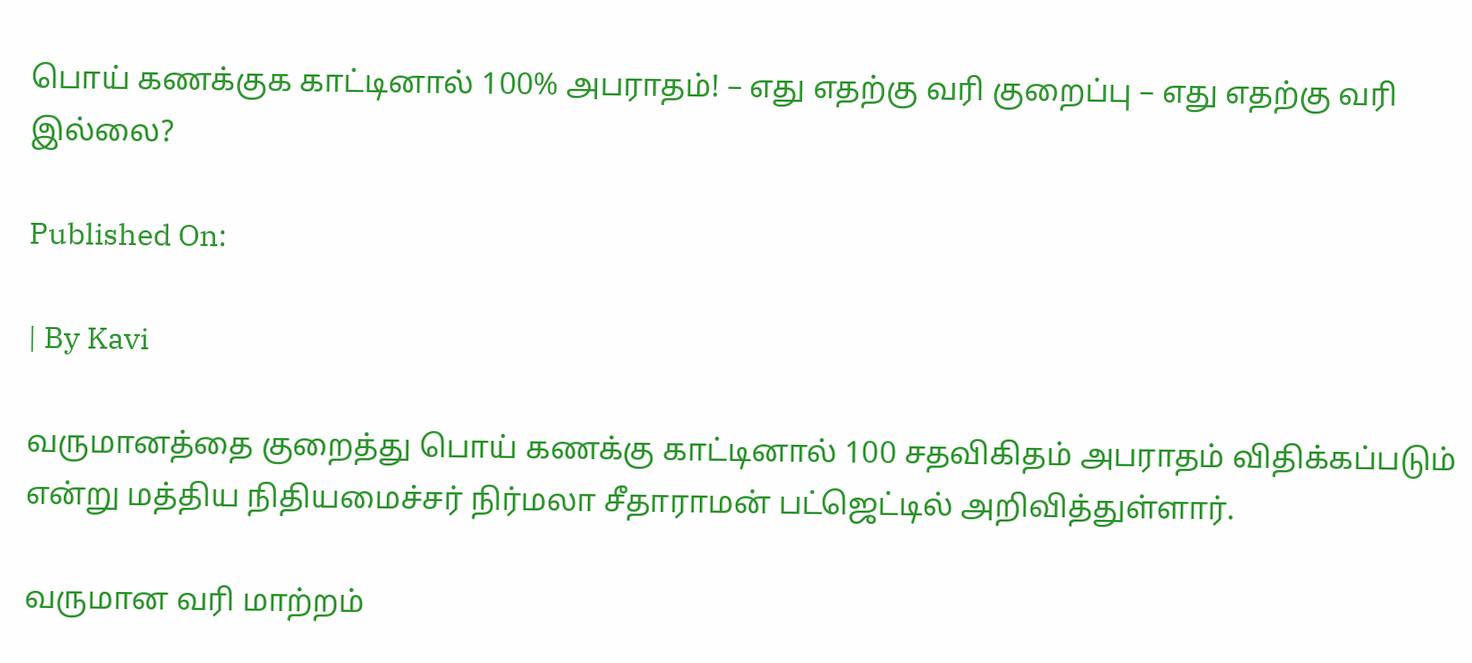பொய் கணக்குக காட்டினால் 100% அபராதம்! – எது எதற்கு வரி குறைப்பு – எது எதற்கு வரி இல்லை?

Published On:

| By Kavi

வருமானத்தை குறைத்து பொய் கணக்கு காட்டினால் 100 சதவிகிதம் அபராதம் விதிக்கப்படும் என்று மத்திய நிதியமைச்சர் நிர்மலா சீதாராமன் பட்ஜெட்டில் அறிவித்துள்ளார்.

வருமான வரி மாற்றம்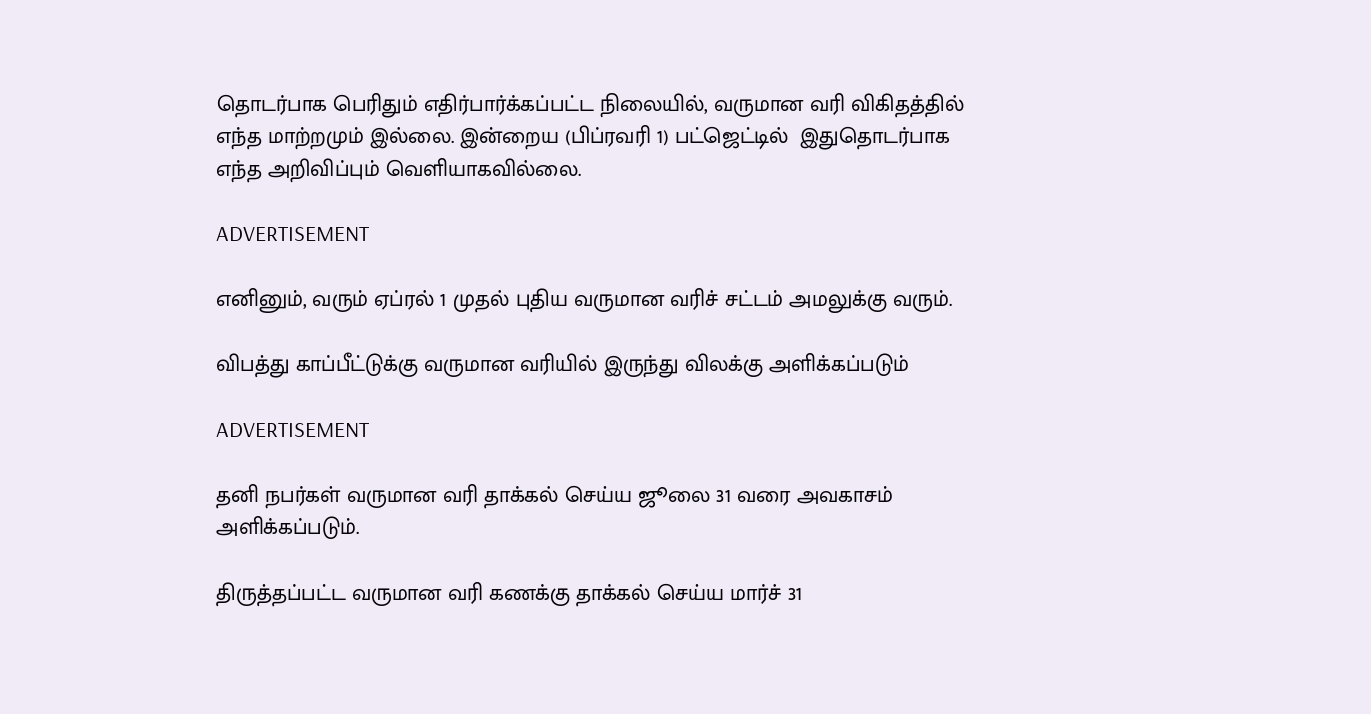தொடர்பாக பெரிதும் எதிர்பார்க்கப்பட்ட நிலையில், வருமான வரி விகிதத்தில் எந்த மாற்றமும் இல்லை. இன்றைய (பிப்ரவரி 1) பட்ஜெட்டில்  இதுதொடர்பாக எந்த அறிவிப்பும் வெளியாகவில்லை.

ADVERTISEMENT

எனினும், வரும் ஏப்ரல் 1 முதல் புதிய வருமான வரிச் சட்டம் அமலுக்கு வரும்.

விபத்து காப்பீட்டுக்கு வருமான வரியில் இருந்து விலக்கு அளிக்கப்படும்

ADVERTISEMENT

தனி நபர்கள் வருமான வரி தாக்கல் செய்ய ஜூலை 31 வரை அவகாசம் அளிக்கப்படும்.

திருத்தப்பட்ட வருமான வரி கணக்கு தாக்கல் செய்ய மார்ச் 31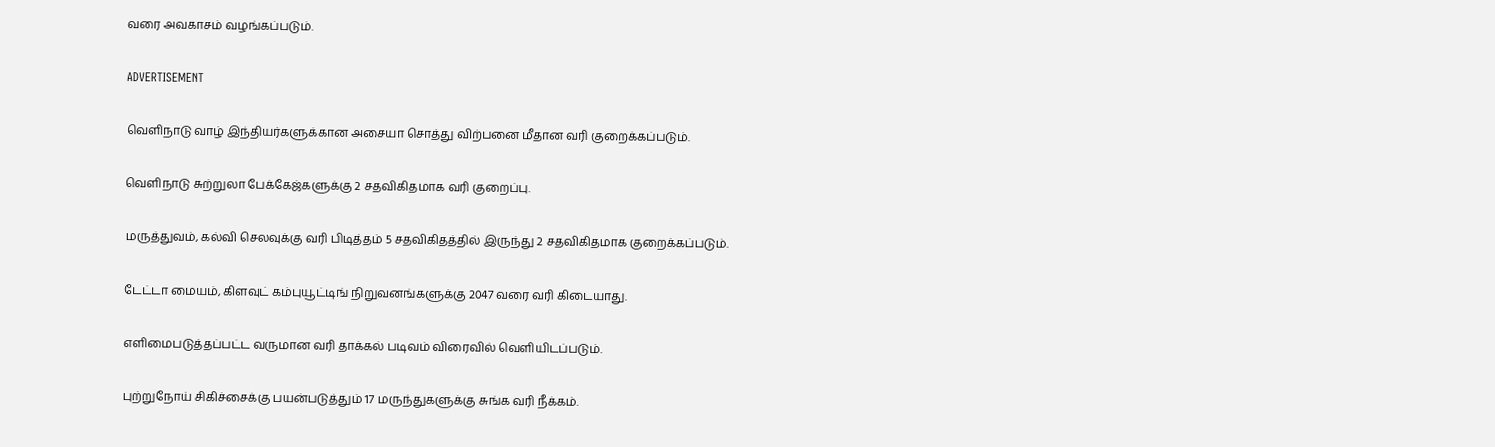வரை அவகாசம் வழங்கப்படும்.

ADVERTISEMENT

வெளிநாடு வாழ் இந்தியர்களுக்கான அசையா சொத்து விற்பனை மீதான வரி குறைக்கப்படும்.

வெளிநாடு சுற்றுலா பேக்கேஜ்களுக்கு 2 சதவிகிதமாக வரி குறைப்பு.

மருத்துவம், கல்வி செலவுக்கு வரி பிடித்தம் 5 சதவிகிதத்தில் இருந்து 2 சதவிகிதமாக குறைக்கப்படும்.

டேட்டா மையம், கிளவுட் கம்புயூட்டிங் நிறுவனங்களுக்கு 2047 வரை வரி கிடையாது.

எளிமைபடுத்தப்பட்ட வருமான வரி தாக்கல் படிவம் விரைவில் வெளியிடப்படும்.

புற்றுநோய் சிகிச்சைக்கு பயன்படுத்தும் 17 மருந்துகளுக்கு சுங்க வரி நீக்கம்.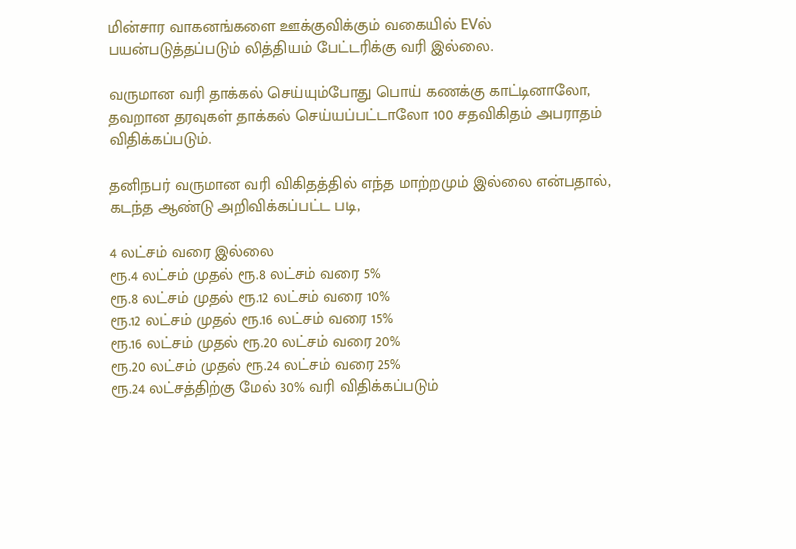மின்சார வாகனங்களை ஊக்குவிக்கும் வகையில் EVல் பயன்படுத்தப்படும் லித்தியம் பேட்டரிக்கு வரி இல்லை.

வருமான வரி தாக்கல் செய்யும்போது பொய் கணக்கு காட்டினாலோ, தவறான தரவுகள் தாக்கல் செய்யப்பட்டாலோ 100 சதவிகிதம் அபராதம் விதிக்கப்படும்.

தனிநபர் வருமான வரி விகிதத்தில் எந்த மாற்றமும் இல்லை என்பதால், கடந்த ஆண்டு அறிவிக்கப்பட்ட படி,

4 லட்சம் வரை இல்லை
ரூ.4 லட்சம் முதல் ரூ.8 லட்சம் வரை 5%
ரூ.8 லட்சம் முதல் ரூ.12 லட்சம் வரை 10%
ரூ.12 லட்சம் முதல் ரூ.16 லட்சம் வரை 15%
ரூ.16 லட்சம் முதல் ரூ.20 லட்சம் வரை 20%
ரூ.20 லட்சம் முதல் ரூ.24 லட்சம் வரை 25%
ரூ.24 லட்சத்திற்கு மேல் 30% வரி விதிக்கப்படும்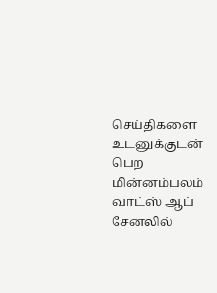செய்திகளை உடனுக்குடன் பெற மின்னம்பலம் வாட்ஸ் ஆப் சேனலில்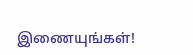இணையுங்கள்!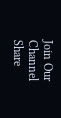Join Our Channel
Share